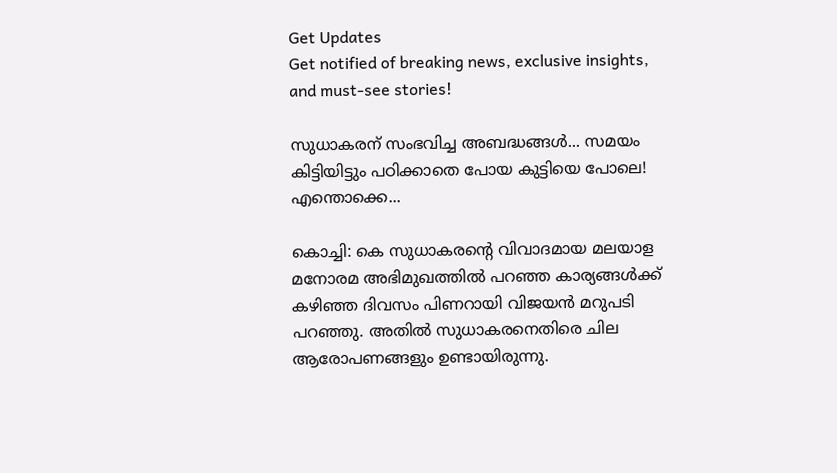Get Updates
Get notified of breaking news, exclusive insights, and must-see stories!

സുധാകരന് സംഭവിച്ച അബദ്ധങ്ങള്‍... സമയം കിട്ടിയിട്ടും പഠിക്കാതെ പോയ കുട്ടിയെ പോലെ! എന്തൊക്കെ...

കൊച്ചി: കെ സുധാകരന്റെ വിവാദമായ മലയാള മനോരമ അഭിമുഖത്തില്‍ പറഞ്ഞ കാര്യങ്ങള്‍ക്ക് കഴിഞ്ഞ ദിവസം പിണറായി വിജയന്‍ മറുപടി പറഞ്ഞു. അതില്‍ സുധാകരനെതിരെ ചില ആരോപണങ്ങളും ഉണ്ടായിരുന്നു.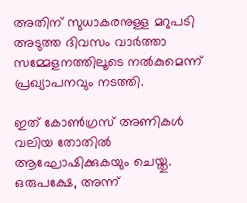അതിന് സുധാകരനുള്ള മറുപടി അടുത്ത ദിവസം വാര്‍ത്താ സമ്മേളനത്തിലൂടെ നല്‍കുമെന്ന് പ്രഖ്യാപനവും നടത്തി.

ഇത് കോണ്‍ഗ്രസ് അണികള്‍ വലിയ തോതില്‍ ആഘോഷിക്കുകയും ചെയ്തു. ഒരുപക്ഷേ, അന്ന്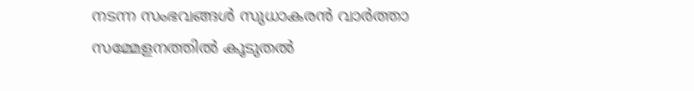നടന്ന സംഭവങ്ങള്‍ സുധാകരന്‍ വാര്‍ത്താ സമ്മേളനത്തില്‍ കൂടുതല്‍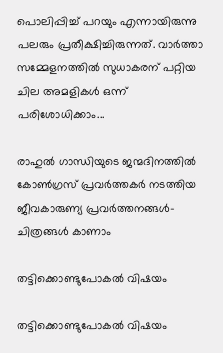പൊലിപ്പിച്ച് പറയും എന്നായിരുന്നു പലരും പ്രതീക്ഷിച്ചിരുന്നത്. വാര്‍ത്താ സമ്മേളനത്തില്‍ സുധാകരന് പറ്റിയ ചില അമളികള്‍ ഒന്ന് പരിശോധിക്കാം...

രാഹുല്‍ ഗാന്ധിയുടെ ജന്മദിനത്തില്‍ കോണ്‍ഗ്രസ് പ്രവര്‍ത്തകര്‍ നടത്തിയ ജീവകാരുണ്യ പ്രവര്‍ത്തനങ്ങള്‍- ചിത്രങ്ങള്‍ കാണാം

തട്ടിക്കൊണ്ടുപോകല്‍ വിഷയം

തട്ടിക്കൊണ്ടുപോകല്‍ വിഷയം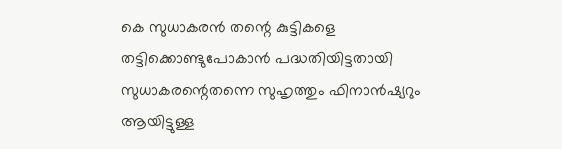കെ സുധാകരന്‍ തന്റെ കുട്ടികളെ തട്ടിക്കൊണ്ടുപോകാന്‍ പദ്ധതിയിട്ടതായി സുധാകരന്റെതന്നെ സുഹൃത്തും ഫിനാന്‍ഷ്യറും ആയിട്ടുള്ള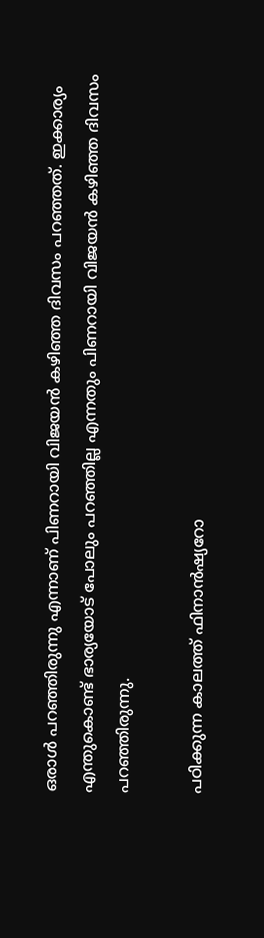ഒരാള്‍ പറഞ്ഞിരുന്നു എന്നാണ് പിണറായി വിജയന്‍ കഴിഞ്ഞ ദിവസം പറഞ്ഞത്. ഇക്കാര്യം എന്തുകൊണ്ട് ഭാര്യയോട് പോലും പറഞ്ഞില്ല എന്നതും പിണറായി വിജയന്‍ കഴിഞ്ഞ ദിവസം പറഞ്ഞിരുന്നു.

പഠിക്കുന്ന കാലത്ത് ഫിനാന്‍ഷ്യറോ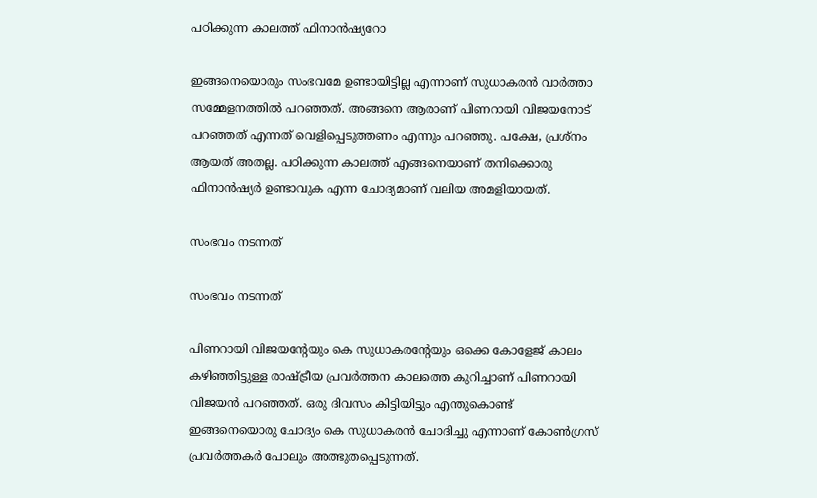പഠിക്കുന്ന കാലത്ത് ഫിനാന്‍ഷ്യറോ

ഇങ്ങനെയൊരും സംഭവമേ ഉണ്ടായിട്ടില്ല എന്നാണ് സുധാകരന്‍ വാര്‍ത്താ സമ്മേളനത്തില്‍ പറഞ്ഞത്. അങ്ങനെ ആരാണ് പിണറായി വിജയനോട് പറഞ്ഞത് എന്നത് വെളിപ്പെടുത്തണം എന്നും പറഞ്ഞു. പക്ഷേ, പ്രശ്‌നം ആയത് അതല്ല. പഠിക്കുന്ന കാലത്ത് എങ്ങനെയാണ് തനിക്കൊരു ഫിനാന്‍ഷ്യര്‍ ഉണ്ടാവുക എന്ന ചോദ്യമാണ് വലിയ അമളിയായത്.

സംഭവം നടന്നത്

സംഭവം നടന്നത്

പിണറായി വിജയന്റേയും കെ സുധാകരന്റേയും ഒക്കെ കോളേജ് കാലം കഴിഞ്ഞിട്ടുള്ള രാഷ്ട്രീയ പ്രവര്‍ത്തന കാലത്തെ കുറിച്ചാണ് പിണറായി വിജയന്‍ പറഞ്ഞത്. ഒരു ദിവസം കിട്ടിയിട്ടും എന്തുകൊണ്ട് ഇങ്ങനെയൊരു ചോദ്യം കെ സുധാകരന്‍ ചോദിച്ചു എന്നാണ് കോണ്‍ഗ്രസ് പ്രവര്‍ത്തകര്‍ പോലും അത്ഭുതപ്പെടുന്നത്.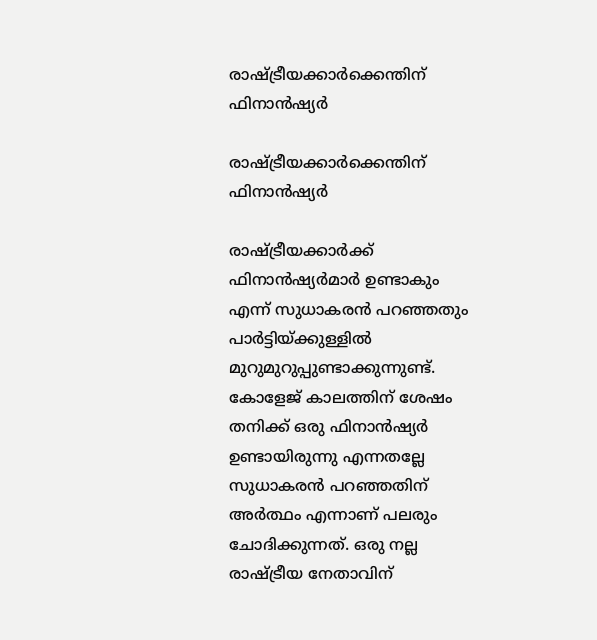രാഷ്ട്രീയക്കാര്‍ക്കെന്തിന് ഫിനാന്‍ഷ്യര്‍

രാഷ്ട്രീയക്കാര്‍ക്കെന്തിന് ഫിനാന്‍ഷ്യര്‍

രാഷ്ട്രീയക്കാര്‍ക്ക് ഫിനാന്‍ഷ്യര്‍മാര്‍ ഉണ്ടാകും എന്ന് സുധാകരന്‍ പറഞ്ഞതും പാര്‍ട്ടിയ്ക്കുള്ളില്‍ മുറുമുറുപ്പുണ്ടാക്കുന്നുണ്ട്. കോളേജ് കാലത്തിന് ശേഷം തനിക്ക് ഒരു ഫിനാന്‍ഷ്യര്‍ ഉണ്ടായിരുന്നു എന്നതല്ലേ സുധാകരന്‍ പറഞ്ഞതിന് അര്‍ത്ഥം എന്നാണ് പലരും ചോദിക്കുന്നത്. ഒരു നല്ല രാഷ്ട്രീയ നേതാവിന്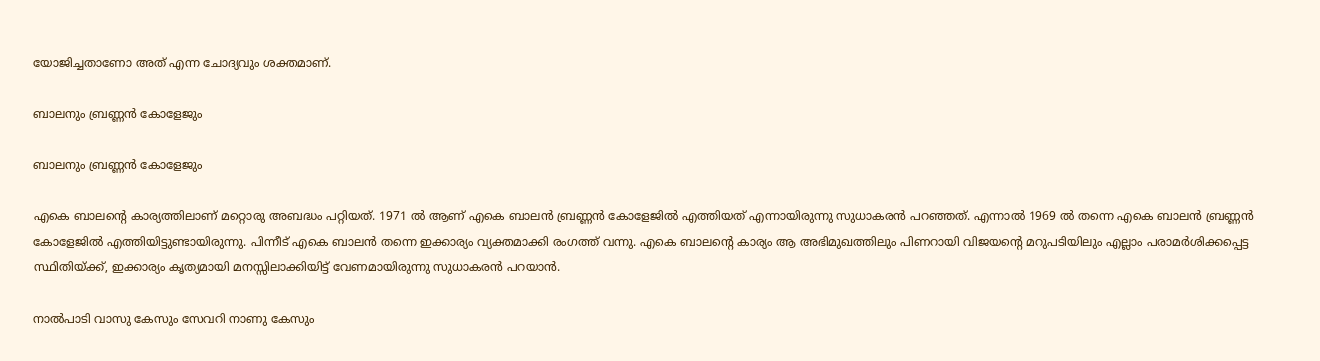യോജിച്ചതാണോ അത് എന്ന ചോദ്യവും ശക്തമാണ്.

ബാലനും ബ്രണ്ണന്‍ കോളേജും

ബാലനും ബ്രണ്ണന്‍ കോളേജും

എകെ ബാലന്റെ കാര്യത്തിലാണ് മറ്റൊരു അബദ്ധം പറ്റിയത്. 1971 ല്‍ ആണ് എകെ ബാലന്‍ ബ്രണ്ണന്‍ കോളേജില്‍ എത്തിയത് എന്നായിരുന്നു സുധാകരന്‍ പറഞ്ഞത്. എന്നാല്‍ 1969 ല്‍ തന്നെ എകെ ബാലന്‍ ബ്രണ്ണന്‍ കോളേജില്‍ എത്തിയിട്ടുണ്ടായിരുന്നു. പിന്നീട് എകെ ബാലന്‍ തന്നെ ഇക്കാര്യം വ്യക്തമാക്കി രംഗത്ത് വന്നു. എകെ ബാലന്റെ കാര്യം ആ അഭിമുഖത്തിലും പിണറായി വിജയന്റെ മറുപടിയിലും എല്ലാം പരാമര്‍ശിക്കപ്പെട്ട സ്ഥിതിയ്ക്ക്, ഇക്കാര്യം കൃത്യമായി മനസ്സിലാക്കിയിട്ട് വേണമായിരുന്നു സുധാകരന്‍ പറയാന്‍.

നാൽപാടി വാസു കേസും സേവറി നാണു കേസും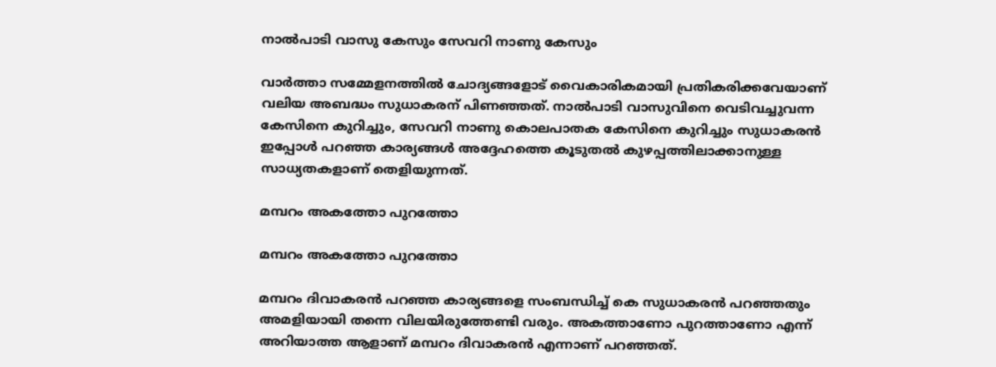നാൽപാടി വാസു കേസും സേവറി നാണു കേസും

വാർത്താ സമ്മേളനത്തിൽ ചോദ്യങ്ങളോട് വൈകാരികമായി പ്രതികരിക്കവേയാണ് വലിയ അബദ്ധം സുധാകരന് പിണഞ്ഞത്. നാൽപാടി വാസുവിനെ വെടിവച്ചുവന്ന കേസിനെ കുറിച്ചും, സേവറി നാണു കൊലപാതക കേസിനെ കുറിച്ചും സുധാകരൻ ഇപ്പോൾ പറഞ്ഞ കാര്യങ്ങൾ അദ്ദേഹത്തെ കൂടുതൽ കുഴപ്പത്തിലാക്കാനുള്ള സാധ്യതകളാണ് തെളിയുന്നത്.

മമ്പറം അകത്തോ പുറത്തോ

മമ്പറം അകത്തോ പുറത്തോ

മമ്പറം ദിവാകരന്‍ പറഞ്ഞ കാര്യങ്ങളെ സംബന്ധിച്ച് കെ സുധാകരന്‍ പറഞ്ഞതും അമളിയായി തന്നെ വിലയിരുത്തേണ്ടി വരും. അകത്താണോ പുറത്താണോ എന്ന് അറിയാത്ത ആളാണ് മമ്പറം ദിവാകരന്‍ എന്നാണ് പറഞ്ഞത്.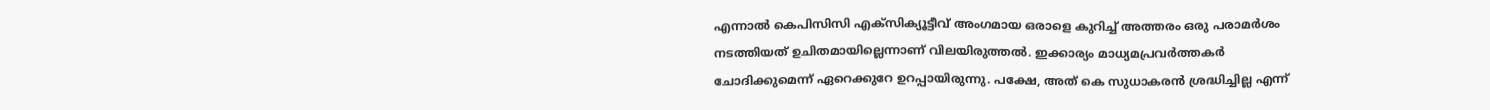എന്നാല്‍ കെപിസിസി എക്‌സിക്യൂട്ടീവ് അംഗമായ ഒരാളെ കുറിച്ച് അത്തരം ഒരു പരാമര്‍ശം നടത്തിയത് ഉചിതമായില്ലെന്നാണ് വിലയിരുത്തല്‍. ഇക്കാര്യം മാധ്യമപ്രവര്‍ത്തകര്‍ ചോദിക്കുമെന്ന് ഏറെക്കുറേ ഉറപ്പായിരുന്നു. പക്ഷേ, അത് കെ സുധാകരന്‍ ശ്രദ്ധിച്ചില്ല എന്ന്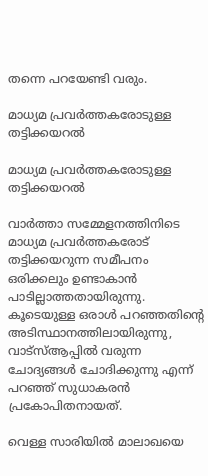തന്നെ പറയേണ്ടി വരും.

മാധ്യമ പ്രവര്‍ത്തകരോടുള്ള തട്ടിക്കയറല്‍

മാധ്യമ പ്രവര്‍ത്തകരോടുള്ള തട്ടിക്കയറല്‍

വാര്‍ത്താ സമ്മേളനത്തിനിടെ മാധ്യമ പ്രവര്‍ത്തകരോട് തട്ടിക്കയറുന്ന സമീപനം ഒരിക്കലും ഉണ്ടാകാന്‍ പാടില്ലാത്തതായിരുന്നു. കൂടെയുള്ള ഒരാള്‍ പറഞ്ഞതിന്റെ അടിസ്ഥാനത്തിലായിരുന്നു, വാട്‌സ്ആപ്പില്‍ വരുന്ന ചോദ്യങ്ങള്‍ ചോദിക്കുന്നു എന്ന് പറഞ്ഞ് സുധാകരന്‍ പ്രകോപിതനായത്.

വെള്ള സാരിയില്‍ മാലാഖയെ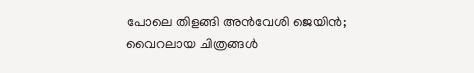പോലെ തിളങ്ങി അന്‍വേശി ജെയിന്‍; വൈറലായ ചിത്രങ്ങള്‍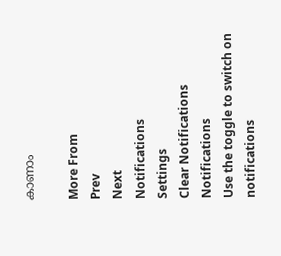കാണാം

More From
Prev
Next
Notifications
Settings
Clear Notifications
Notifications
Use the toggle to switch on notifications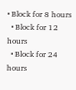• Block for 8 hours
  • Block for 12 hours
  • Block for 24 hours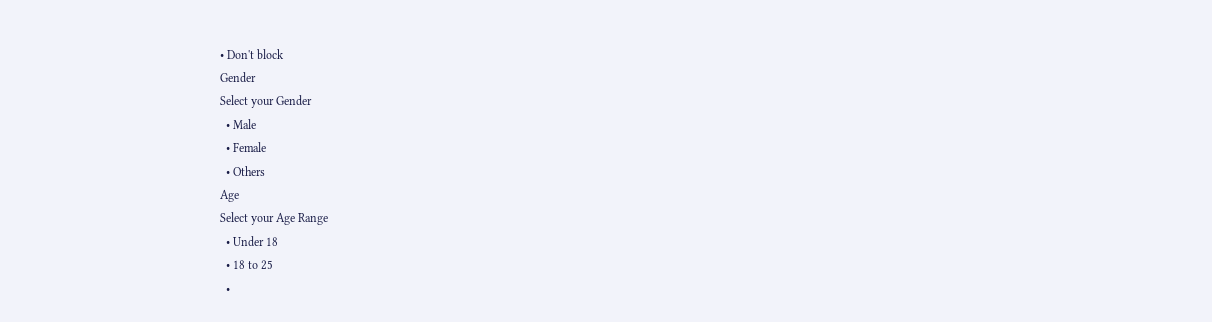• Don't block
Gender
Select your Gender
  • Male
  • Female
  • Others
Age
Select your Age Range
  • Under 18
  • 18 to 25
  •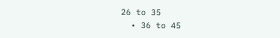26 to 35
  • 36 to 45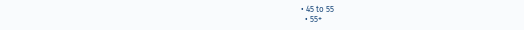• 45 to 55
  • 55+